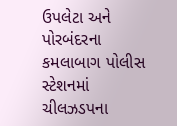ઉપલેટા અને પોરબંદરના કમલાબાગ પોલીસ સ્ટેશનમાં ચીલઝડપના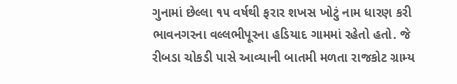ગુનામાં છેલ્લા ૧૫ વર્ષથી ફરાર શખસ ખોટું નામ ધારણ કરી ભાવનગરના વલ્લભીપૂરના હડિયાદ ગામમાં રહેતો હતો. જે રીબડા ચોકડી પાસે આવ્યાની બાતમી મળતા રાજકોટ ગ્રામ્ય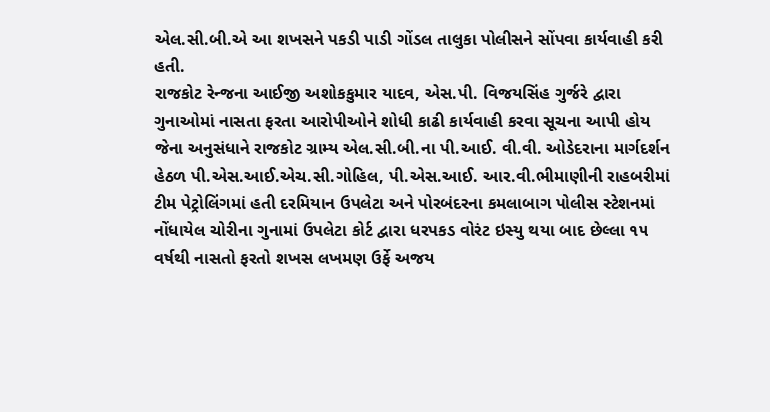એલ.સી.બી.એ આ શખસને પકડી પાડી ગોંડલ તાલુકા પોલીસને સોંપવા કાર્યવાહી કરી હતી.
રાજકોટ રેન્જના આઈજી અશોકકુમાર યાદવ, એસ.પી. વિજયસિંહ ગુર્જરે દ્વારા ગુનાઓમાં નાસતા ફરતા આરોપીઓને શોધી કાઢી કાર્યવાહી કરવા સૂચના આપી હોય જેના અનુસંધાને રાજકોટ ગ્રામ્ય એલ.સી.બી.ના પી.આઈ. વી.વી. ઓડેદરાના માર્ગદર્શન હેઠળ પી.એસ.આઈ.એચ.સી.ગોહિલ, પી.એસ.આઈ. આર.વી.ભીમાણીની રાહબરીમાં ટીમ પેટ્રોલિંગમાં હતી દરમિયાન ઉપલેટા અને પોરબંદરના કમલાબાગ પોલીસ સ્ટેશનમાં નોંધાયેલ ચોરીના ગુનામાં ઉપલેટા કોર્ટ દ્વારા ધરપકડ વોરંટ ઇસ્યુ થયા બાદ છેલ્લા ૧૫ વર્ષથી નાસતો ફરતો શખસ લખમણ ઉર્ફે અજય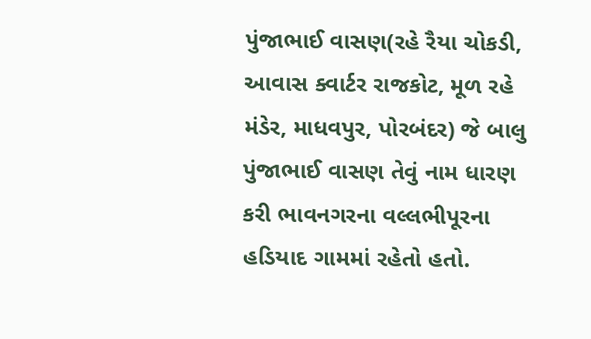પુંજાભાઈ વાસણ(રહે રૈયા ચોકડી, આવાસ ક્વાર્ટર રાજકોટ, મૂળ રહે મંડેર, માધવપુર, પોરબંદર) જે બાલુ પુંજાભાઈ વાસણ તેવું નામ ધારણ કરી ભાવનગરના વલ્લભીપૂરના હડિયાદ ગામમાં રહેતો હતો.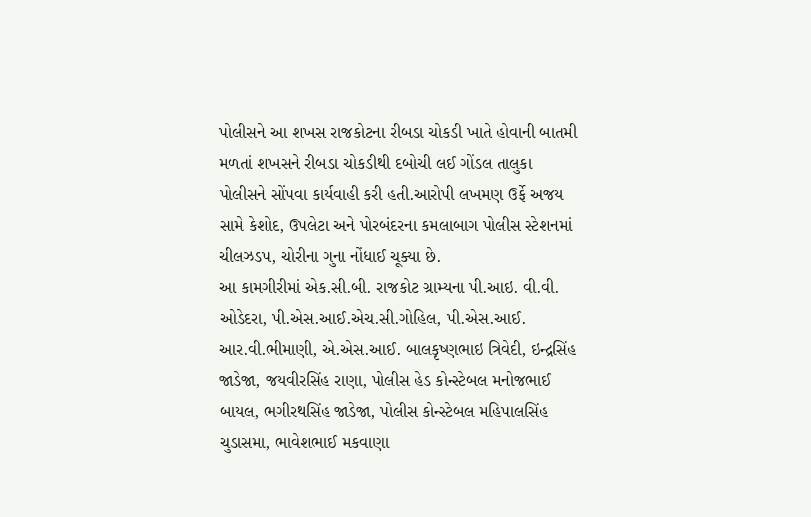પોલીસને આ શખસ રાજકોટના રીબડા ચોકડી ખાતે હોવાની બાતમી મળતાં શખસને રીબડા ચોકડીથી દબોચી લઈ ગોંડલ તાલુકા પોલીસને સોંપવા કાર્યવાહી કરી હતી.આરોપી લખમણ ઉર્ફે અજય સામે કેશોદ, ઉપલેટા અને પોરબંદરના કમલાબાગ પોલીસ સ્ટેશનમાં ચીલઝડપ, ચોરીના ગુના નોંધાઈ ચૂક્યા છે.
આ કામગીરીમાં એક.સી.બી. રાજકોટ ગ્રામ્યના પી.આઇ. વી.વી. ઓડેદરા, પી.એસ.આઈ.એચ.સી.ગોહિલ, પી.એસ.આઈ. આર.વી.ભીમાણી, એ.એસ.આઈ. બાલકૃષ્ણભાઇ ત્રિવેદી, ઇન્દ્રસિંહ જાડેજા, જયવીરસિંહ રાણા, પોલીસ હેડ કોન્સ્ટેબલ મનોજભાઈ બાયલ, ભગીરથસિંહ જાડેજા, પોલીસ કોન્સ્ટેબલ મહિપાલસિંહ ચુડાસમા, ભાવેશભાઈ મકવાણા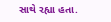સાથે રહ્યા હતા.